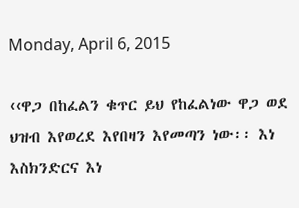Monday, April 6, 2015

‹‹ዋጋ በከፈልን ቁጥር ይህ የከፈልነው ዋጋ ወደ ህዝብ እየወረደ እየበዛን እየመጣን ነው፡፡ እነ እስክንድርና እነ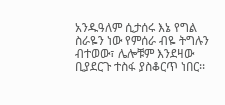አንዱዓለም ሲታሰሩ እኔ የግል ስራዬን ነው የምሰራ ብዬ ትግሉን ብተወው፣ ሌሎቹም እንደዛው ቢያደርጉ ተስፋ ያስቆርጥ ነበር፡፡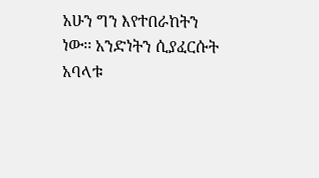አሁን ግን እየተበራከትን ነው፡፡ አንድነትን ሲያፈርሱት አባላቱ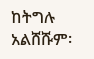ከትግሉ አልሸሹም፡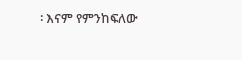፡ እናም የምንከፍለው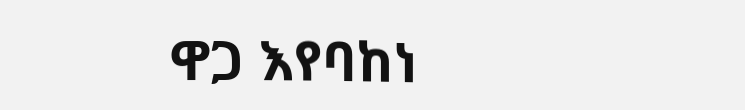ዋጋ እየባከነ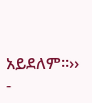አይደለም፡፡››
-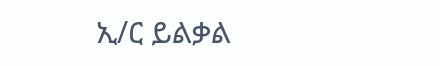ኢ/ር ይልቃል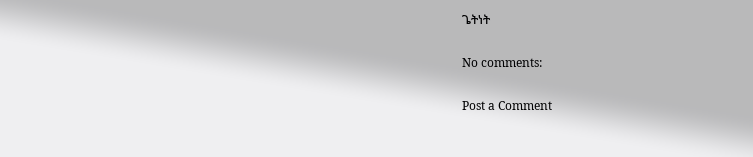ጌትነት

No comments:

Post a Comment